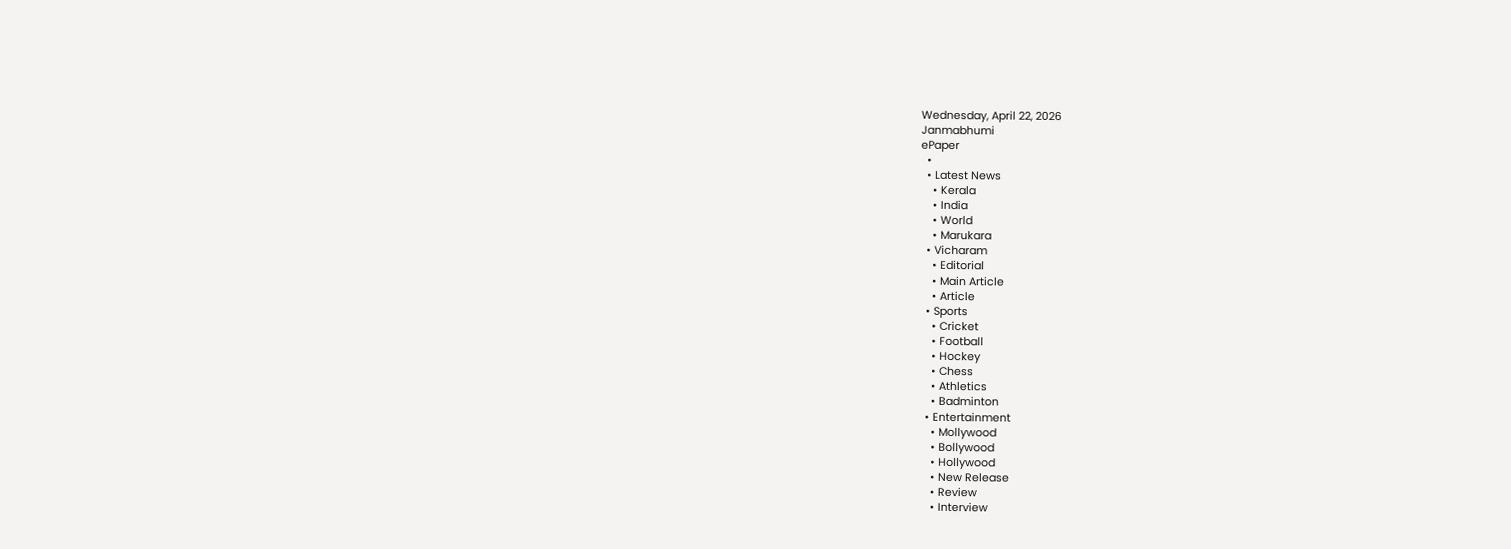Wednesday, April 22, 2026
Janmabhumi
ePaper
  •
  • Latest News
    • Kerala
    • India
    • World
    • Marukara
  • Vicharam
    • Editorial
    • Main Article
    • Article
  • Sports
    • Cricket
    • Football
    • Hockey
    • Chess
    • Athletics
    • Badminton
  • Entertainment
    • Mollywood
    • Bollywood
    • Hollywood
    • New Release
    • Review
    • Interview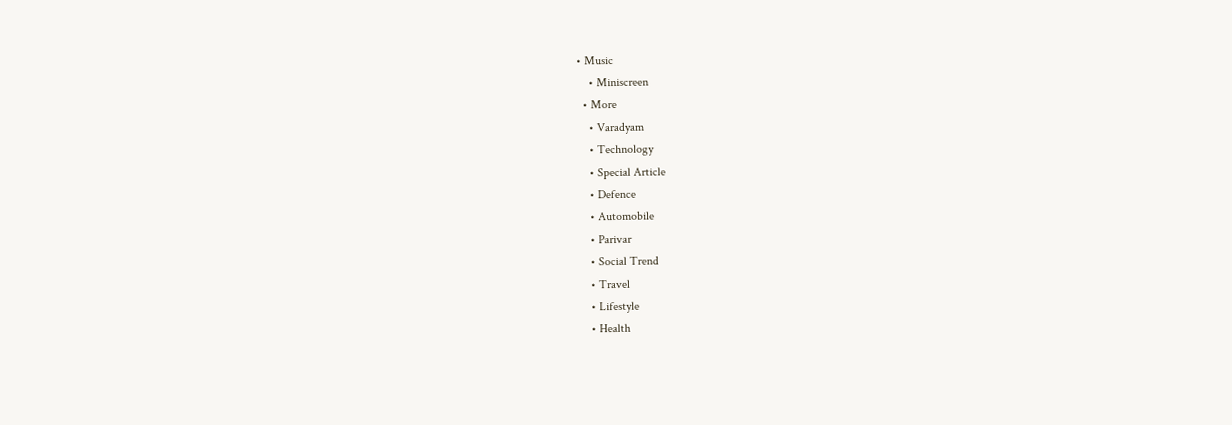• Music
    • Miniscreen
  • More
    • Varadyam
    • Technology
    • Special Article
    • Defence
    • Automobile
    • Parivar
    • Social Trend
    • Travel
    • Lifestyle
    • Health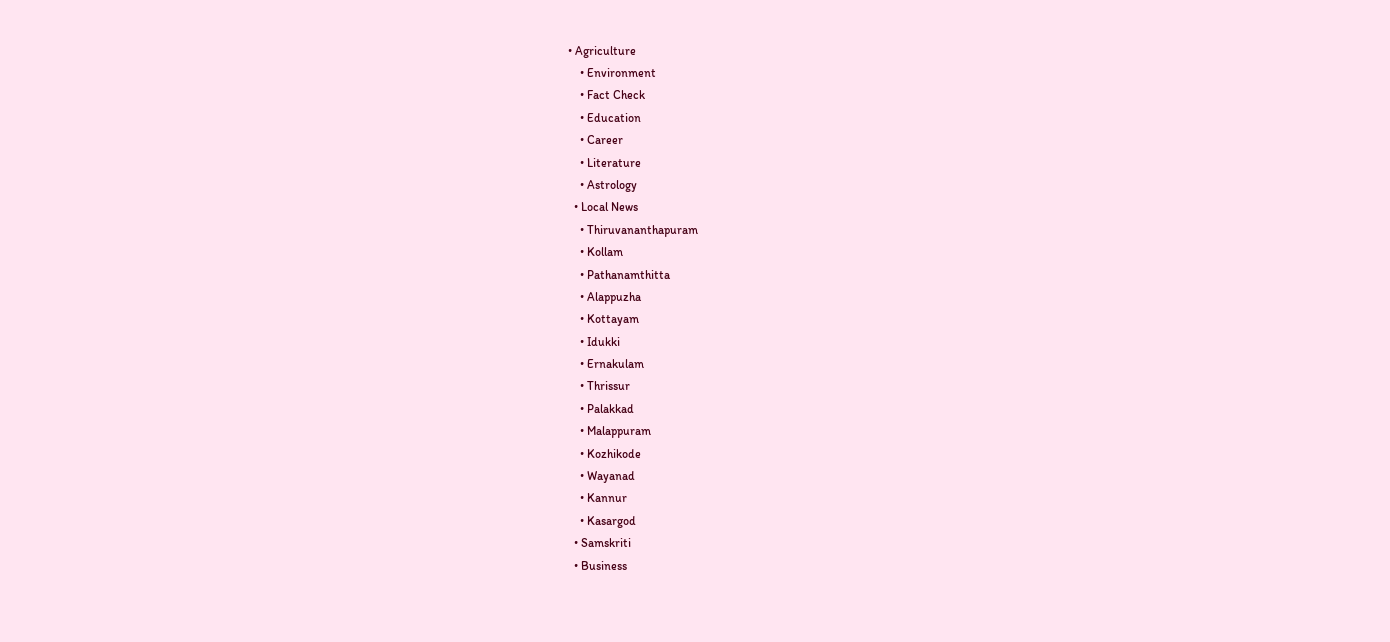• Agriculture
    • Environment
    • Fact Check
    • Education
    • Career
    • Literature
    • Astrology
  • Local News
    • Thiruvananthapuram
    • Kollam
    • Pathanamthitta
    • Alappuzha
    • Kottayam
    • Idukki
    • Ernakulam
    • Thrissur
    • Palakkad
    • Malappuram
    • Kozhikode
    • Wayanad
    • Kannur
    • Kasargod
  • Samskriti
  • Business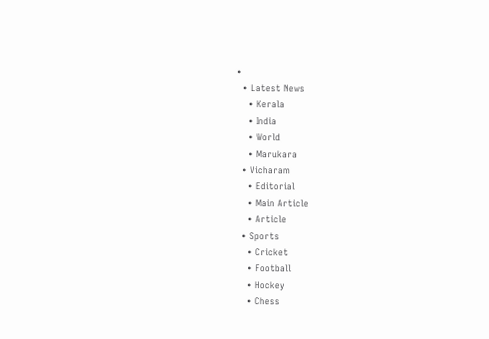•
  • Latest News
    • Kerala
    • India
    • World
    • Marukara
  • Vicharam
    • Editorial
    • Main Article
    • Article
  • Sports
    • Cricket
    • Football
    • Hockey
    • Chess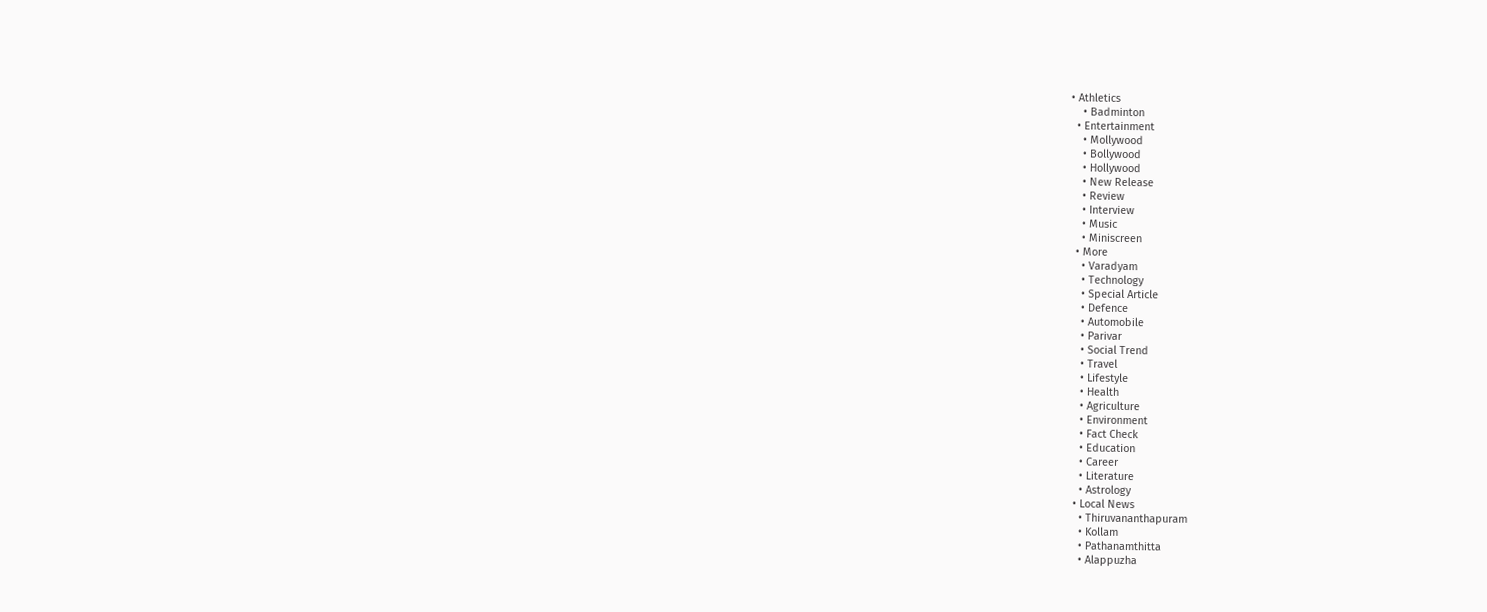• Athletics
    • Badminton
  • Entertainment
    • Mollywood
    • Bollywood
    • Hollywood
    • New Release
    • Review
    • Interview
    • Music
    • Miniscreen
  • More
    • Varadyam
    • Technology
    • Special Article
    • Defence
    • Automobile
    • Parivar
    • Social Trend
    • Travel
    • Lifestyle
    • Health
    • Agriculture
    • Environment
    • Fact Check
    • Education
    • Career
    • Literature
    • Astrology
  • Local News
    • Thiruvananthapuram
    • Kollam
    • Pathanamthitta
    • Alappuzha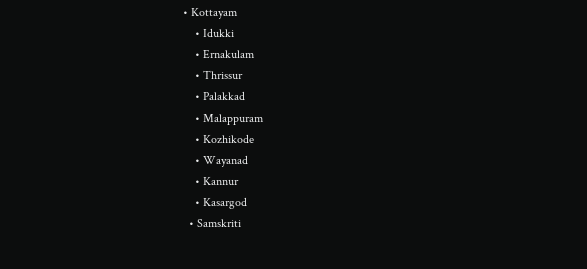• Kottayam
    • Idukki
    • Ernakulam
    • Thrissur
    • Palakkad
    • Malappuram
    • Kozhikode
    • Wayanad
    • Kannur
    • Kasargod
  • Samskriti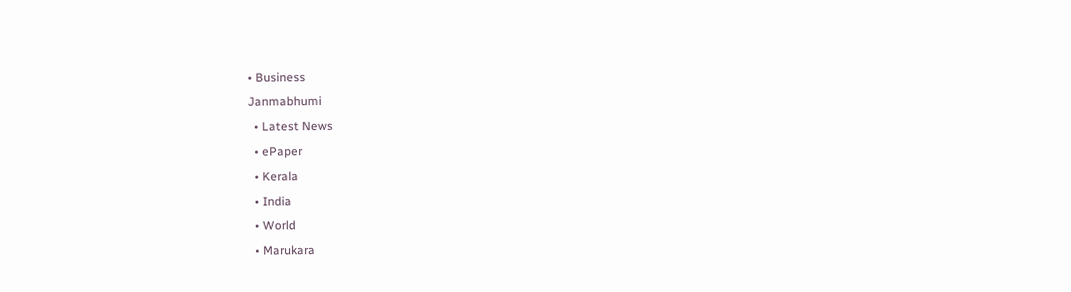• Business
Janmabhumi
  • Latest News
  • ePaper
  • Kerala
  • India
  • World
  • Marukara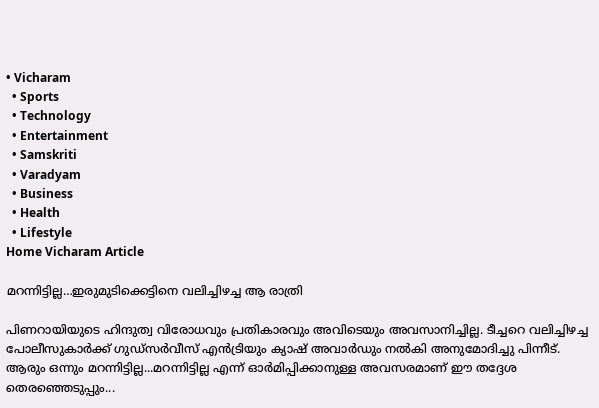• Vicharam
  • Sports
  • Technology
  • Entertainment
  • Samskriti
  • Varadyam
  • Business
  • Health
  • Lifestyle
Home Vicharam Article

മറന്നിട്ടില്ല…ഇരുമുടിക്കെട്ടിനെ വലിച്ചിഴച്ച ആ രാത്രി

പിണറായിയുടെ ഹിന്ദുത്വ വിരോധവും പ്രതികാരവും അവിടെയും അവസാനിച്ചില്ല. ടീച്ചറെ വലിച്ചിഴച്ച പോലീസുകാര്‍ക്ക് ഗുഡ്സര്‍വീസ് എന്‍ട്രിയും ക്യാഷ് അവാര്‍ഡും നല്‍കി അനുമോദിച്ചു പിന്നീട്. ആരും ഒന്നും മറന്നിട്ടില്ല...മറന്നിട്ടില്ല എന്ന് ഓര്‍മിപ്പിക്കാനുള്ള അവസരമാണ് ഈ തദ്ദേശ തെരഞ്ഞെടുപ്പും...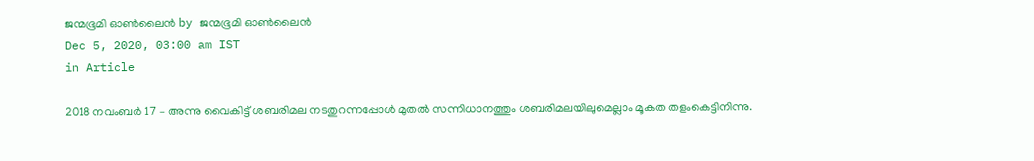ജന്മഭൂമി ഓണ്‍ലൈന്‍ by ജന്മഭൂമി ഓണ്‍ലൈന്‍
Dec 5, 2020, 03:00 am IST
in Article

2018 നവംബര്‍ 17 – അന്നു വൈകിട്ട് ശബരിമല നടതുറന്നപ്പോള്‍ മുതല്‍ സന്നിധാനത്തും ശബരിമലയിലുമെല്ലാം മൂകത തളംകെട്ടിനിന്നു.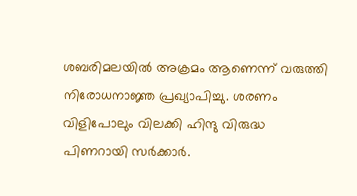ശബരിമലയില്‍ അക്രമം ആണെന്ന് വരുത്തി നിരോധനാജ്ഞ പ്രഖ്യാപിച്ചു. ശരണം വിളിപോലും വിലക്കി ഹിന്ദു വിരുദ്ധ പിണറായി സര്‍ക്കാര്‍.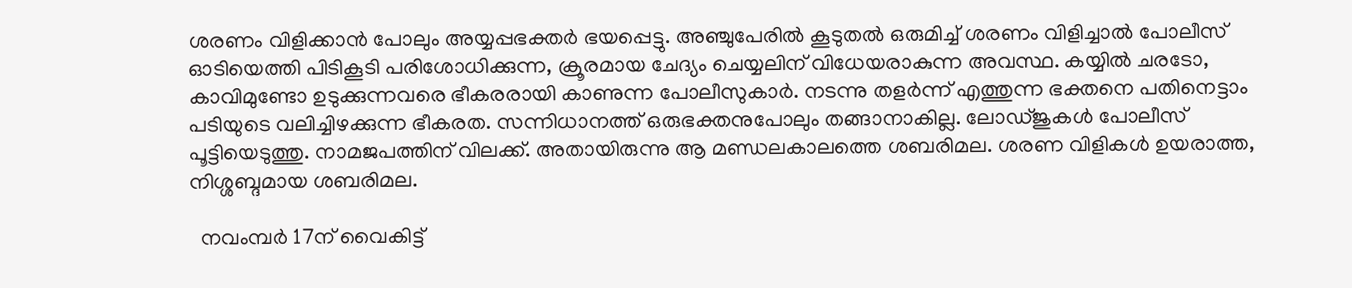ശരണം വിളിക്കാന്‍ പോലും അയ്യപ്പഭക്തര്‍ ഭയപ്പെട്ടു. അഞ്ചുപേരില്‍ കൂടുതല്‍ ഒരുമിച്ച് ശരണം വിളിച്ചാല്‍ പോലീസ് ഓടിയെത്തി പിടികൂടി പരിശോധിക്കുന്ന, ക്രൂരമായ ചേദ്യം ചെയ്യലിന് വിധേയരാകുന്ന അവസ്ഥ. കയ്യില്‍ ചരടോ, കാവിമുണ്ടോ ഉടുക്കുന്നവരെ ഭീകരരായി കാണുന്ന പോലീസുകാര്‍. നടന്നു തളര്‍ന്ന് എത്തുന്ന ഭക്തനെ പതിനെട്ടാം പടിയുടെ വലിച്ചിഴക്കുന്ന ഭീകരത. സന്നിധാനത്ത് ഒരുഭക്തനുപോലും തങ്ങാനാകില്ല. ലോഡ്ജുകള്‍ പോലീസ് പൂട്ടിയെടുത്തു. നാമജപത്തിന് വിലക്ക്. അതായിരുന്നു ആ മണ്ഡലകാലത്തെ ശബരിമല. ശരണ വിളികള്‍ ഉയരാത്ത, നിശ്ശബ്ദമായ ശബരിമല.

  നവംമ്പര്‍ 17ന് വൈകിട്ട്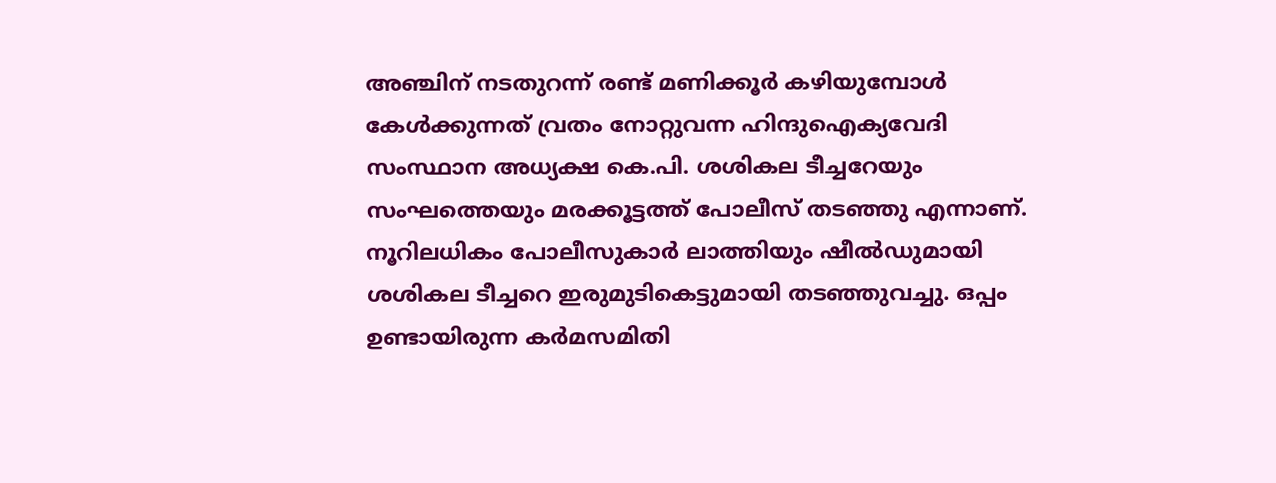അഞ്ചിന് നടതുറന്ന് രണ്ട് മണിക്കൂര്‍ കഴിയുമ്പോള്‍ കേള്‍ക്കുന്നത് വ്രതം നോറ്റുവന്ന ഹിന്ദുഐക്യവേദി സംസ്ഥാന അധ്യക്ഷ കെ.പി. ശശികല ടീച്ചറേയും സംഘത്തെയും മരക്കൂട്ടത്ത് പോലീസ് തടഞ്ഞു എന്നാണ്. നൂറിലധികം പോലീസുകാര്‍ ലാത്തിയും ഷീല്‍ഡുമായി ശശികല ടീച്ചറെ ഇരുമുടികെട്ടുമായി തടഞ്ഞുവച്ചു. ഒപ്പം ഉണ്ടായിരുന്ന കര്‍മസമിതി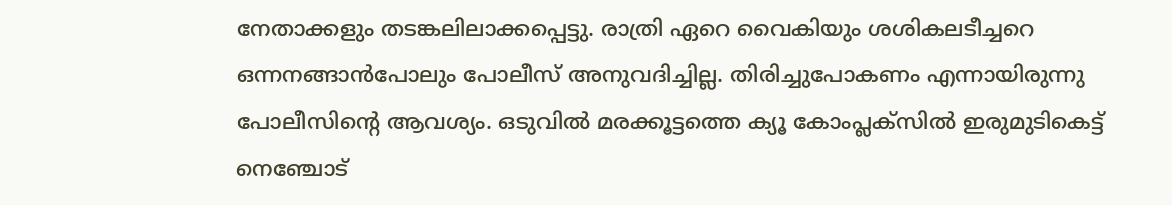നേതാക്കളും തടങ്കലിലാക്കപ്പെട്ടു. രാത്രി ഏറെ വൈകിയും ശശികലടീച്ചറെ ഒന്നനങ്ങാന്‍പോലും പോലീസ് അനുവദിച്ചില്ല. തിരിച്ചുപോകണം എന്നായിരുന്നു പോലീസിന്റെ ആവശ്യം. ഒടുവില്‍ മരക്കൂട്ടത്തെ ക്യൂ കോംപ്ലക്സില്‍ ഇരുമുടികെട്ട് നെഞ്ചോട്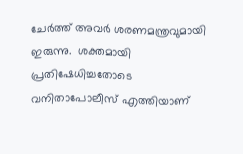ചേര്‍ത്ത് അവര്‍ ശരണമന്ത്രവുമായി ഇരുന്നു.  ശക്തമായി പ്രതിഷേധിച്ചതോടെ വനിതാപോലീസ് എത്തിയാണ്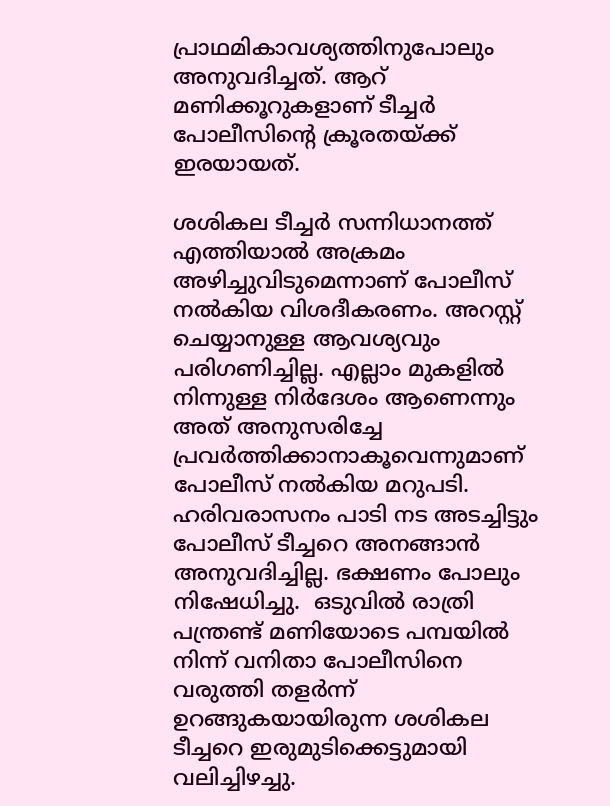പ്രാഥമികാവശ്യത്തിനുപോലും അനുവദിച്ചത്. ആറ് മണിക്കൂറുകളാണ് ടീച്ചര്‍ പോലീസിന്റെ ക്രൂരതയ്‌ക്ക് ഇരയായത്.

ശശികല ടീച്ചര്‍ സന്നിധാനത്ത് എത്തിയാല്‍ അക്രമം അഴിച്ചുവിടുമെന്നാണ് പോലീസ് നല്‍കിയ വിശദീകരണം. അറസ്റ്റ് ചെയ്യാനുള്ള ആവശ്യവും പരിഗണിച്ചില്ല. എല്ലാം മുകളില്‍ നിന്നുള്ള നിര്‍ദേശം ആണെന്നും അത് അനുസരിച്ചേ പ്രവര്‍ത്തിക്കാനാകൂവെന്നുമാണ്  പോലീസ് നല്‍കിയ മറുപടി. ഹരിവരാസനം പാടി നട അടച്ചിട്ടും പോലീസ് ടീച്ചറെ അനങ്ങാന്‍ അനുവദിച്ചില്ല. ഭക്ഷണം പോലും നിഷേധിച്ചു.  ഒടുവില്‍ രാത്രി പന്ത്രണ്ട് മണിയോടെ പമ്പയില്‍ നിന്ന് വനിതാ പോലീസിനെ വരുത്തി തളര്‍ന്ന് ഉറങ്ങുകയായിരുന്ന ശശികല ടീച്ചറെ ഇരുമുടിക്കെട്ടുമായി വലിച്ചിഴച്ചു.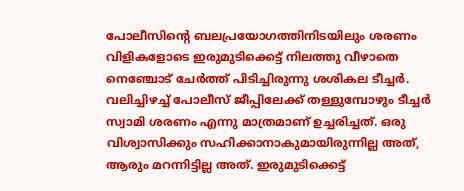പോലീസിന്റെ ബലപ്രയോഗത്തിനിടയിലും ശരണം വിളികളോടെ ഇരുമുടിക്കെട്ട് നിലത്തു വീഴാതെ നെഞ്ചോട് ചേര്‍ത്ത് പിടിച്ചിരുന്നു ശശികല ടീച്ചര്‍. വലിച്ചിഴച്ച് പോലീസ് ജീപ്പിലേക്ക് തള്ളുമ്പോഴും ടീച്ചര്‍ സ്വാമി ശരണം എന്നു മാത്രമാണ് ഉച്ചരിച്ചത്. ഒരു വിശ്വാസിക്കും സഹിക്കാനാകുമായിരുന്നില്ല അത്, ആരും മറന്നിട്ടില്ല അത്. ഇരുമുടിക്കെട്ട്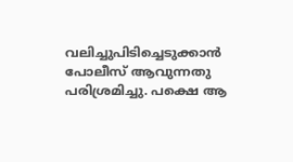വലിച്ചുപിടിച്ചെടുക്കാന്‍ പോലീസ് ആവുന്നതു പരിശ്രമിച്ചു. പക്ഷെ ആ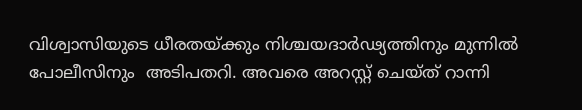വിശ്വാസിയുടെ ധീരതയ്‌ക്കും നിശ്ചയദാര്‍ഢ്യത്തിനും മുന്നില്‍ പോലീസിനും  അടിപതറി. അവരെ അറസ്റ്റ് ചെയ്ത് റാന്നി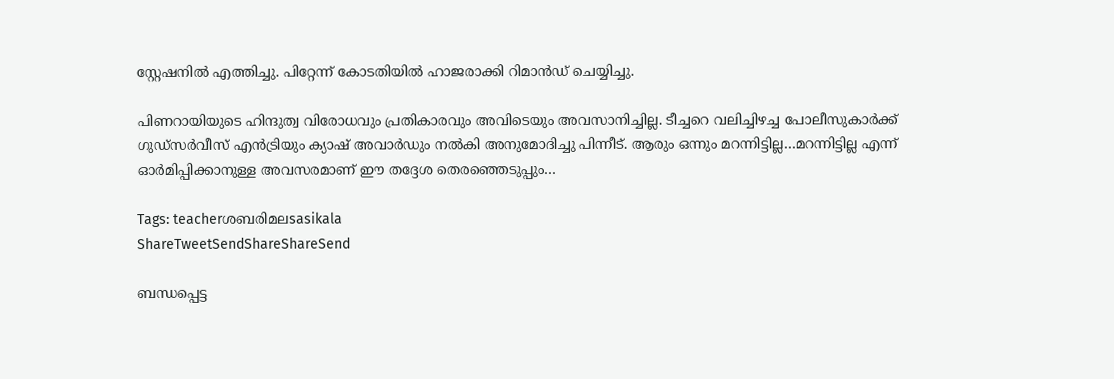സ്റ്റേഷനില്‍ എത്തിച്ചു. പിറ്റേന്ന് കോടതിയില്‍ ഹാജരാക്കി റിമാന്‍ഡ് ചെയ്യിച്ചു.

പിണറായിയുടെ ഹിന്ദുത്വ വിരോധവും പ്രതികാരവും അവിടെയും അവസാനിച്ചില്ല. ടീച്ചറെ വലിച്ചിഴച്ച പോലീസുകാര്‍ക്ക് ഗുഡ്സര്‍വീസ് എന്‍ട്രിയും ക്യാഷ് അവാര്‍ഡും നല്‍കി അനുമോദിച്ചു പിന്നീട്. ആരും ഒന്നും മറന്നിട്ടില്ല…മറന്നിട്ടില്ല എന്ന് ഓര്‍മിപ്പിക്കാനുള്ള അവസരമാണ് ഈ തദ്ദേശ തെരഞ്ഞെടുപ്പും…

Tags: teacherശബരിമലsasikala
ShareTweetSendShareShareSend

ബന്ധപ്പെട്ട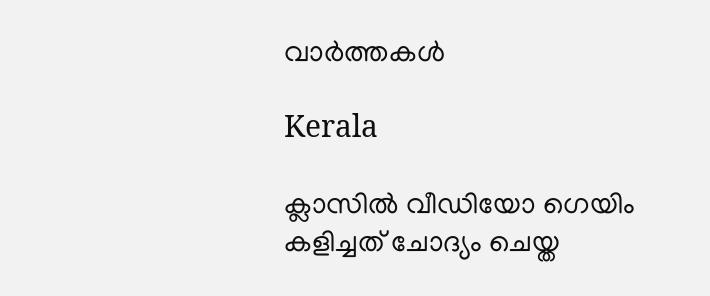വാര്‍ത്തകള്‍

Kerala

ക്ലാസിൽ വീഡിയോ ഗെയിം കളിച്ചത് ചോദ്യം ചെയ്ത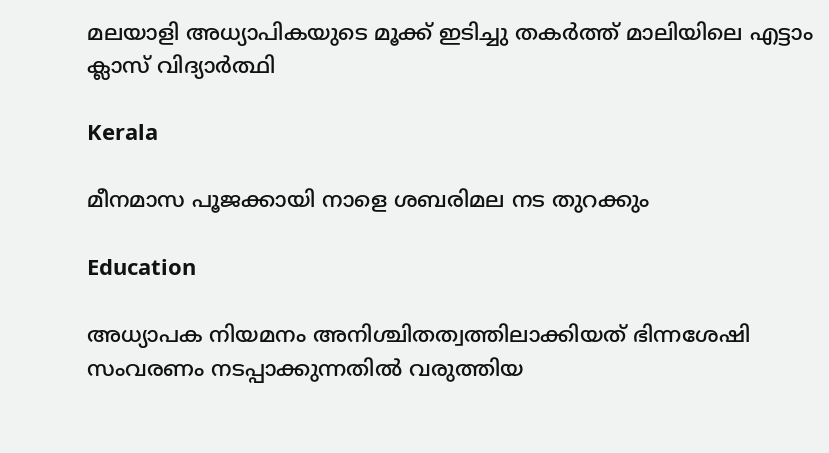മലയാളി അധ്യാപികയുടെ മൂക്ക് ഇടിച്ചു തകർത്ത് മാലിയിലെ എട്ടാം ക്ലാസ് വിദ്യാർത്ഥി

Kerala

മീനമാസ പൂജക്കായി നാളെ ശബരിമല നട തുറക്കും

Education

അധ്യാപക നിയമനം അനിശ്ചിതത്വത്തിലാക്കിയത് ഭിന്നശേഷി സംവരണം നടപ്പാക്കുന്നതില്‍ വരുത്തിയ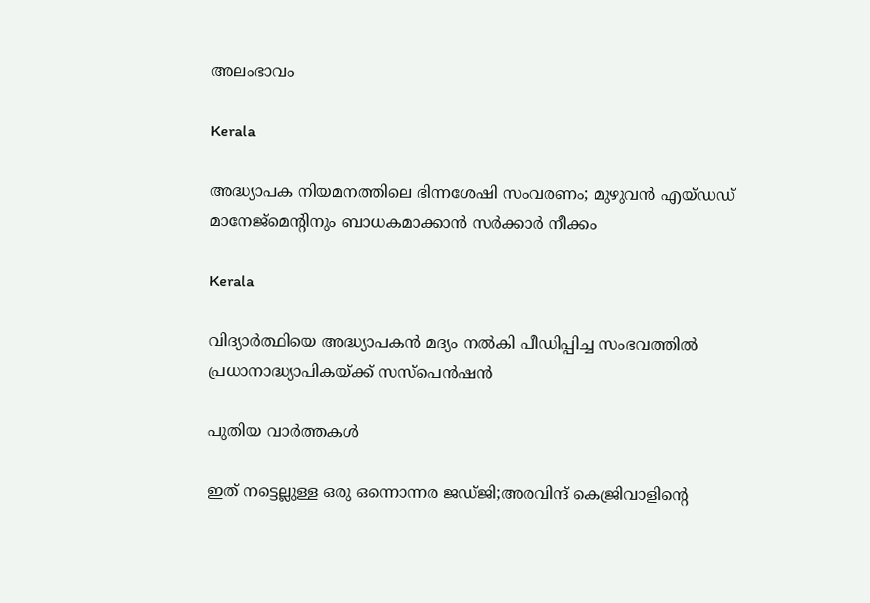അലംഭാവം

Kerala

അദ്ധ്യാപക നിയമനത്തിലെ ഭിന്നശേഷി സംവരണം; മുഴുവൻ എയ്ഡഡ് മാനേജ്മെന്റിനും ബാധകമാക്കാൻ സർക്കാർ നീക്കം

Kerala

വിദ്യാര്‍ത്ഥിയെ അദ്ധ്യാപകന്‍ മദ്യം നല്‍കി പീഡിപ്പിച്ച സംഭവത്തില്‍ പ്രധാനാദ്ധ്യാപികയ്‌ക്ക് സസ്പെന്‍ഷന്‍

പുതിയ വാര്‍ത്തകള്‍

ഇത് നട്ടെല്ലുള്ള ഒരു ഒന്നൊന്നര ജഡ്ജി;അരവിന്ദ് കെജ്രിവാളിന്റെ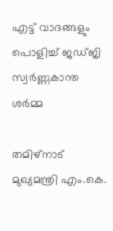എട്ട് വാദങ്ങളും പൊളിച്ച് ജഡ്ജി സ്വര്‍ണ്ണകാന്ത ശര്‍മ്മ

തമിഴ്നാട് മുഖ്യമന്ത്രി എം.കെ.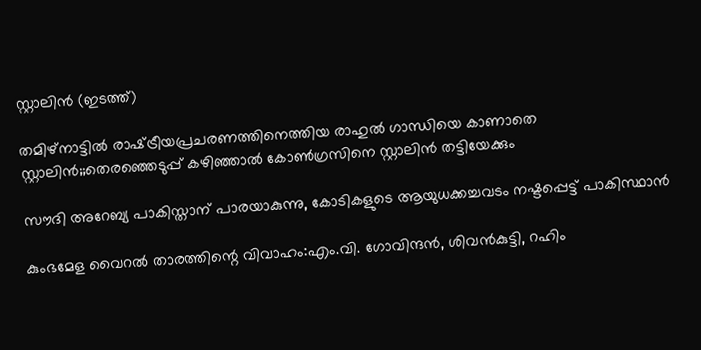സ്റ്റാലിന്‍ (ഇടത്ത്)

തമിഴ്നാട്ടില്‍ രാഷ്‌ട്രീയപ്രചരണത്തിനെത്തിയ രാഹുല്‍ ഗാന്ധിയെ കാണാതെ സ്റ്റാലിന്‍;;തെരഞ്ഞെടുപ്പ് കഴിഞ്ഞാല്‍ കോണ്‍ഗ്രസിനെ സ്റ്റാലിന്‍ തട്ടിയേക്കും

സൗദി അറേബ്യ പാകിസ്താന് പാരയാകുന്നു, കോടികളുടെ ആയുധക്കച്ചവടം നഷ്ടപ്പെട്ട് പാകിസ്ഥാന്‍

കുംഭമേള വൈറല്‍ താരത്തിന്റെ വിവാഹം:എം.വി. ഗോവിന്ദന്‍, ശിവന്‍കുട്ടി, റഹിം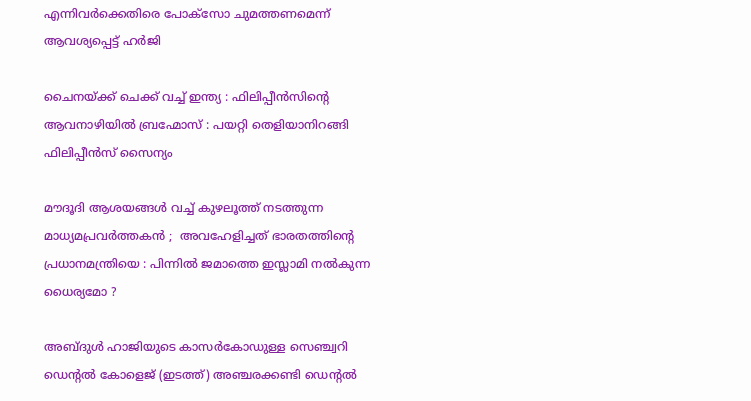എന്നിവര്‍ക്കെതിരെ പോക്സോ ചുമത്തണമെന്ന് ആവശ്യപ്പെട്ട് ഹര്‍ജി

ചൈനയ്‌ക്ക് ചെക്ക് വച്ച് ഇന്ത്യ : ഫിലിപ്പീൻസിന്റെ ആവനാഴിയിൽ ബ്രഹ്മോസ് : പയറ്റി തെളിയാനിറങ്ങി ഫിലിപ്പീൻസ് സൈന്യം

മൗദൂദി ആശയങ്ങൾ വച്ച് കുഴലൂത്ത് നടത്തുന്ന മാധ്യമപ്രവർത്തകൻ ;  അവഹേളിച്ചത് ഭാരതത്തിന്റെ പ്രധാനമന്ത്രിയെ : പിന്നിൽ ജമാത്തെ ഇസ്ലാമി നൽകുന്ന ധൈര്യമോ ?

അബ്ദുള്‍ ഹാജിയുടെ കാസര്‍കോഡുള്ള സെഞ്ച്വറി ഡെന്‍റല്‍ കോളെജ് (ഇടത്ത്) അഞ്ചരക്കണ്ടി ഡെന്‍റല്‍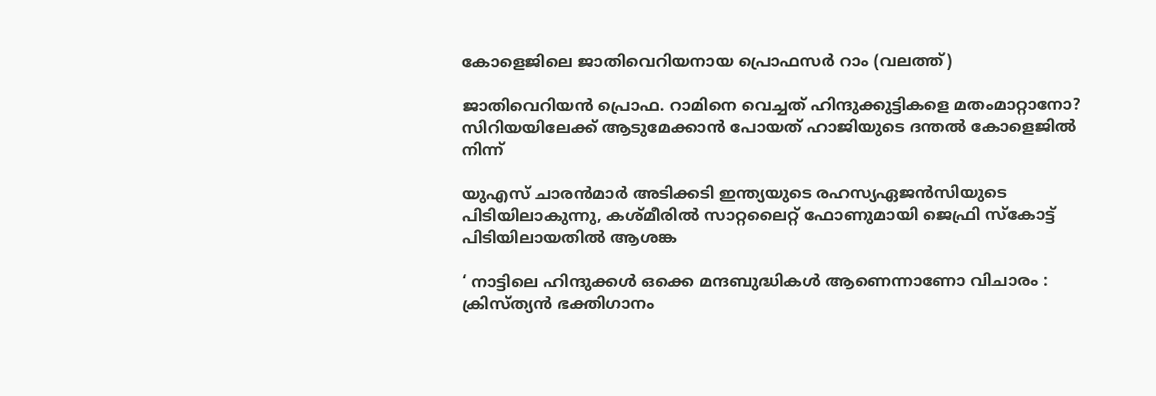കോളെജിലെ ജാതിവെറിയനായ പ്രൊഫസര്‍ റാം (വലത്ത്)

ജാതിവെറിയന്‍ പ്രൊഫ. റാമിനെ വെച്ചത് ഹിന്ദുക്കുട്ടികളെ മതംമാറ്റാനോ? സിറിയയിലേക്ക് ആടുമേക്കാന്‍ പോയത് ഹാജിയുടെ ദന്തല്‍ കോളെജില്‍ നിന്ന്

യുഎസ് ചാരന്‍മാര്‍ അടിക്കടി ഇന്ത്യയുടെ രഹസ്യഏജന്‍സിയുടെ പിടിയിലാകുന്നു, കശ്മീരില്‍ സാറ്റലൈറ്റ് ഫോണുമായി ജെഫ്രി സ്കോട്ട് പിടിയിലായതില്‍ ആശങ്ക

‘ നാട്ടിലെ ഹിന്ദുക്കൾ ഒക്കെ മന്ദബുദ്ധികൾ ആണെന്നാണോ വിചാരം : ക്രിസ്ത്യൻ ഭക്തിഗാനം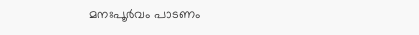മനഃപൂർവം പാടണം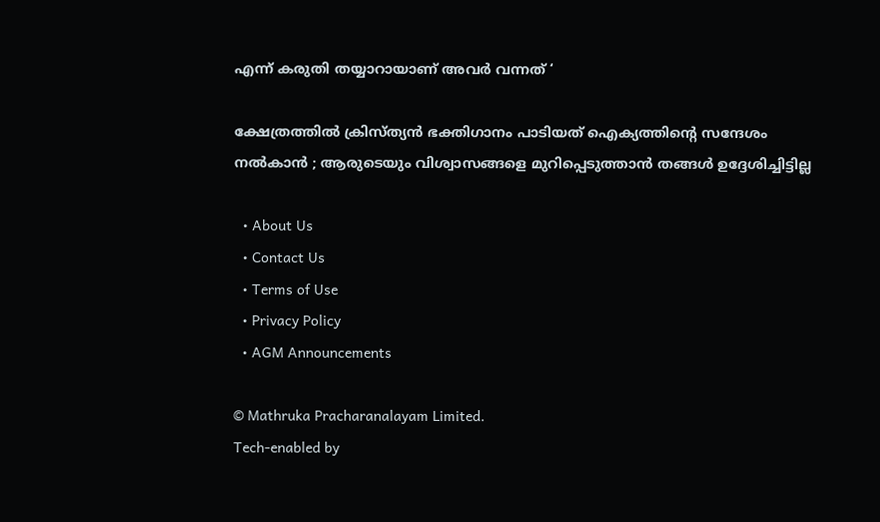എന്ന് കരുതി തയ്യാറായാണ് അവർ വന്നത് ‘

ക്ഷേത്രത്തിൽ ക്രിസ്ത്യൻ ഭക്തിഗാനം പാടിയത് ഐക്യത്തിന്റെ സന്ദേശം നൽകാൻ ; ആരുടെയും വിശ്വാസങ്ങളെ മുറിപ്പെടുത്താൻ തങ്ങൾ ഉദ്ദേശിച്ചിട്ടില്ല

  • About Us
  • Contact Us
  • Terms of Use
  • Privacy Policy
  • AGM Announcements

© Mathruka Pracharanalayam Limited.
Tech-enabled by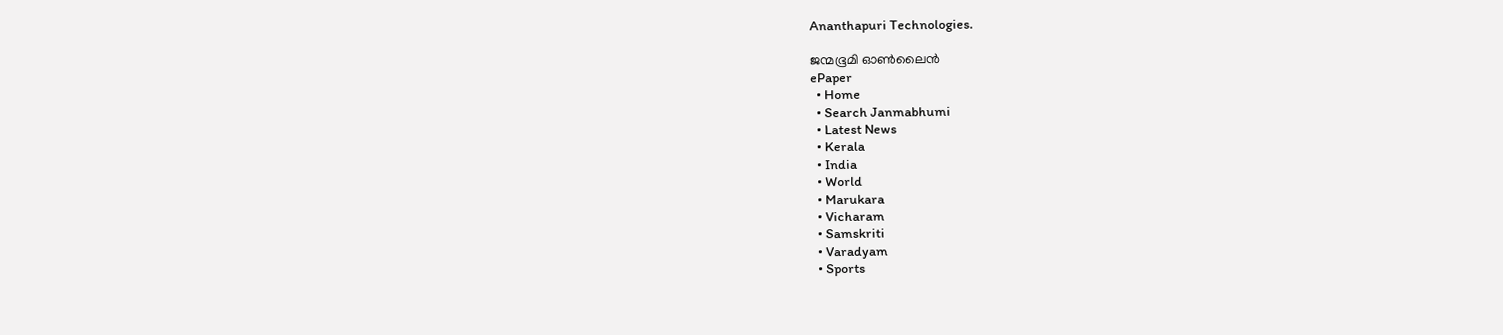Ananthapuri Technologies.

ജന്മഭൂമി ഓണ്‍ലൈന്‍
ePaper
  • Home
  • Search Janmabhumi
  • Latest News
  • Kerala
  • India
  • World
  • Marukara
  • Vicharam
  • Samskriti
  • Varadyam
  • Sports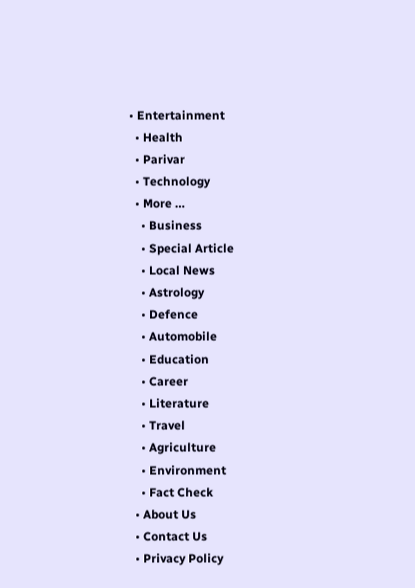• Entertainment
  • Health
  • Parivar
  • Technology
  • More …
    • Business
    • Special Article
    • Local News
    • Astrology
    • Defence
    • Automobile
    • Education
    • Career
    • Literature
    • Travel
    • Agriculture
    • Environment
    • Fact Check
  • About Us
  • Contact Us
  • Privacy Policy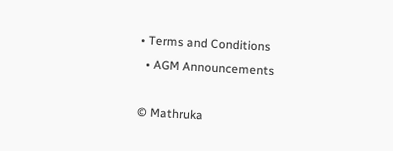• Terms and Conditions
  • AGM Announcements

© Mathruka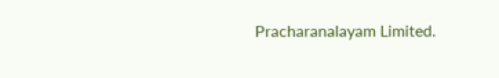Pracharanalayam Limited.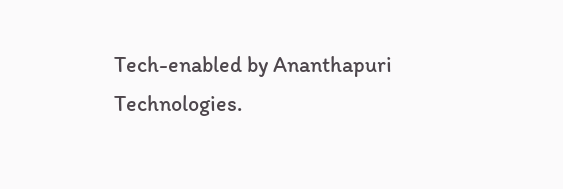Tech-enabled by Ananthapuri Technologies.